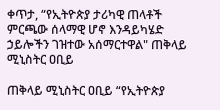ቀጥታ, “የኢትዮጵያ ታሪካዊ ጠላቶች ምርጫው ሰላማዊ ሆኖ እንዳይካሄድ ኃይሎችን ገዝተው አሰማርተዋል" ጠቅላይ ሚኒስትር ዐቢይ

ጠቅላይ ሚኒስትር ዐቢይ “የኢትዮጵያ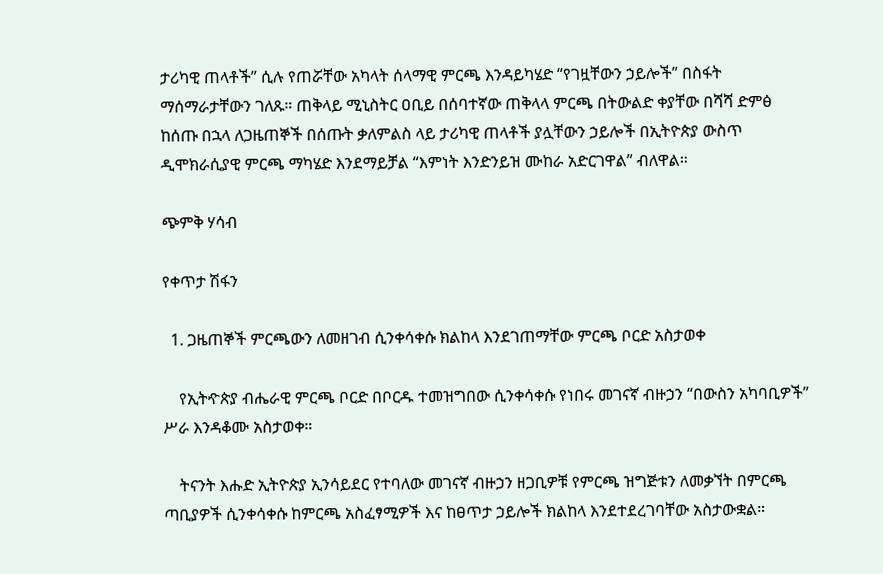ታሪካዊ ጠላቶች” ሲሉ የጠሯቸው አካላት ሰላማዊ ምርጫ እንዳይካሄድ “የገዟቸውን ኃይሎች” በስፋት ማሰማራታቸውን ገለጹ። ጠቅላይ ሚኒስትር ዐቢይ በሰባተኛው ጠቅላላ ምርጫ በትውልድ ቀያቸው በሻሻ ድምፅ ከሰጡ በኋላ ለጋዜጠኞች በሰጡት ቃለምልስ ላይ ታሪካዊ ጠላቶች ያሏቸውን ኃይሎች በኢትዮጵያ ውስጥ ዲሞክራሲያዊ ምርጫ ማካሄድ እንደማይቻል “እምነት እንድንይዝ ሙከራ አድርገዋል” ብለዋል።

ጭምቅ ሃሳብ

የቀጥታ ሽፋን

  1. ጋዜጠኞች ምርጫውን ለመዘገብ ሲንቀሳቀሱ ክልከላ እንደገጠማቸው ምርጫ ቦርድ አስታወቀ

    የኢትዯጵያ ብሔራዊ ምርጫ ቦርድ በቦርዱ ተመዝግበው ሲንቀሳቀሱ የነበሩ መገናኛ ብዙኃን “በውስን አካባቢዎች” ሥራ እንዳቆሙ አስታወቀ።

    ትናንት እሑድ ኢትዮጵያ ኢንሳይደር የተባለው መገናኛ ብዙኃን ዘጋቢዎቹ የምርጫ ዝግጅቱን ለመቃኘት በምርጫ ጣቢያዎች ሲንቀሳቀሱ ከምርጫ አስፈፃሚዎች እና ከፀጥታ ኃይሎች ክልከላ እንደተደረገባቸው አስታውቋል።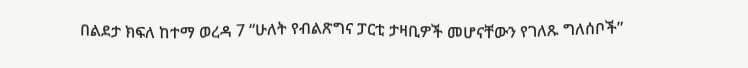በልደታ ክፍለ ከተማ ወረዳ 7 “ሁለት የብልጽግና ፓርቲ ታዛቢዎች መሆናቸውን የገለጹ ግለሰቦች”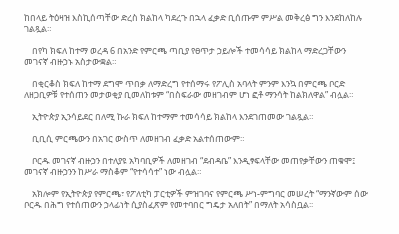ከበላይ ትዕዛዝ እስኪሰጣቸው ድረስ ክልከላ ካደረጉ በኋላ ፈቃድ ቢሰጡም ምሥል መቅረፅ ግን እንደከለከሉ ገልጿል።

    በየካ ክፍለ ከተማ ወረዳ 6 በአንድ የምርጫ ጣቢያ የፀጥታ ኃይሎች ተመሳሳይ ክልከላ ማድረጋቸውን መገናኛ ብዙኃኑ አስታውቋል።

    በቂርቆስ ክፍለ ከተማ ደግሞ ጥበቃ ለማድረግ የተሰማሩ የፖሊስ አባላት ምንም እንኳ በምርጫ ቦርድ ለዘጋቢዎቹ የተሰጠን መታወቂያ ቢመለከቱም “በስፍራው መዘገብም ሆነ ፎቶ ማንሳት ከልክለዋል” ብሏል።

    ኢትዮጵያ ኢንሳይደር በለሚ ኩራ ክፍለ ከተማም ተመሳሳይ ክልከላ እንደገጠመው ገልጿል።

    ቢቢሲ ምርጫውን በአገር ውስጥ ለመዘገብ ፈቃድ አልተሰጠውም።

    ቦርዱ መገናኛ ብዙኃን በተለያዩ አካባቢዎች ለመዘገብ “ደብዳቤ” እንዲፃፍላቸው መጠየቃቸውን ጠቁሞ፤ መገናኛ ብዙኃንን ከሥራ ማስቆም “የተሳሳተ” ነው ብሏል።

    አክሎም የኢትዮጵያ የምርጫ፣ የፖለቲካ ፓርቲዎች ምዝገባና የምርጫ ሥነ-ምግባር መሠረት “ማንኛውም ሰው ቦርዱ በሕግ የተሰጠውን ኃላፊነት ሲያስፈጽም የመተባበር ግዴታ አለበት” በማለት አሳስቧል፡፡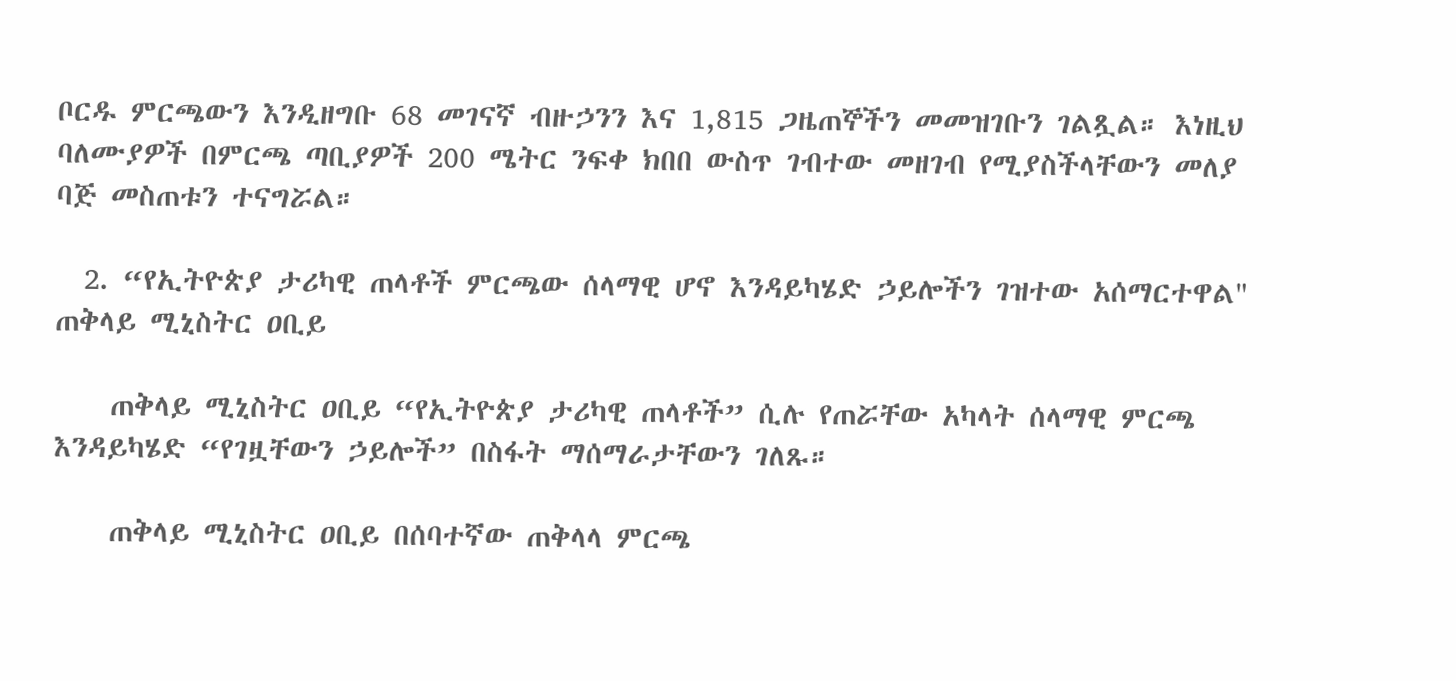ቦርዱ ምርጫውን እንዲዘግቡ 68 መገናኛ ብዙኃንን እና 1,815 ጋዜጠኞችን መመዝገቡን ገልጿል። እነዚህ ባለሙያዎች በምርጫ ጣቢያዎች 200 ሜትር ንፍቀ ክበበ ውስጥ ገብተው መዘገብ የሚያስችላቸውን መለያ ባጅ መስጠቱን ተናግሯል።

  2. “የኢትዮጵያ ታሪካዊ ጠላቶች ምርጫው ሰላማዊ ሆኖ እንዳይካሄድ ኃይሎችን ገዝተው አሰማርተዋል" ጠቅላይ ሚኒስትር ዐቢይ

    ጠቅላይ ሚኒስትር ዐቢይ “የኢትዮጵያ ታሪካዊ ጠላቶች” ሲሉ የጠሯቸው አካላት ሰላማዊ ምርጫ እንዳይካሄድ “የገዟቸውን ኃይሎች” በስፋት ማሰማራታቸውን ገለጹ።

    ጠቅላይ ሚኒስትር ዐቢይ በሰባተኛው ጠቅላላ ምርጫ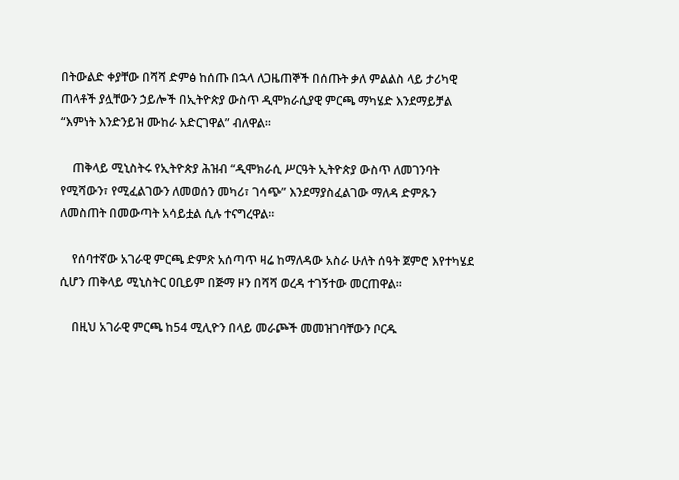በትውልድ ቀያቸው በሻሻ ድምፅ ከሰጡ በኋላ ለጋዜጠኞች በሰጡት ቃለ ምልልስ ላይ ታሪካዊ ጠላቶች ያሏቸውን ኃይሎች በኢትዮጵያ ውስጥ ዲሞክራሲያዊ ምርጫ ማካሄድ እንደማይቻል “እምነት እንድንይዝ ሙከራ አድርገዋል” ብለዋል።

    ጠቅላይ ሚኒስትሩ የኢትዮጵያ ሕዝብ “ዲሞክራሲ ሥርዓት ኢትዮጵያ ውስጥ ለመገንባት የሚሻውን፣ የሚፈልገውን ለመወሰን መካሪ፣ ገሳጭ” እንደማያስፈልገው ማለዳ ድምጹን ለመስጠት በመውጣት አሳይቷል ሲሉ ተናግረዋል።

    የሰባተኛው አገራዊ ምርጫ ድምጽ አሰጣጥ ዛሬ ከማለዳው አስራ ሁለት ሰዓት ጀምሮ እየተካሄደ ሲሆን ጠቅላይ ሚኒስትር ዐቢይም በጅማ ዞን በሻሻ ወረዳ ተገኝተው መርጠዋል።

    በዚህ አገራዊ ምርጫ ከ54 ሚሊዮን በላይ መራጮች መመዝገባቸውን ቦርዱ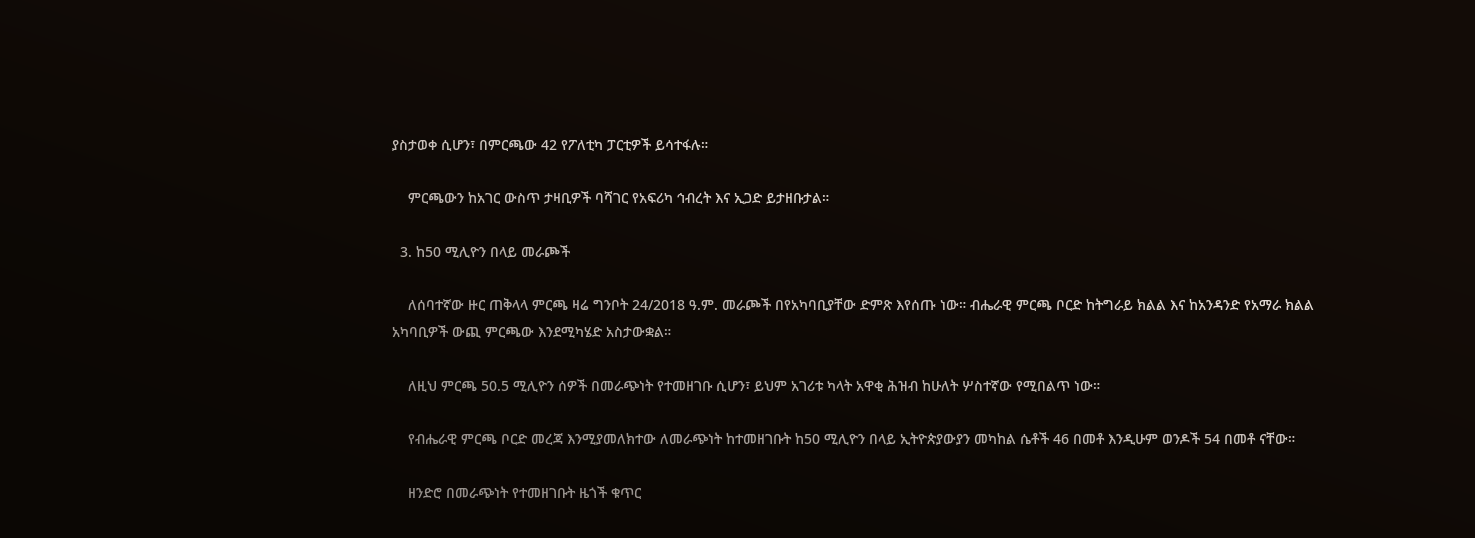ያስታወቀ ሲሆን፣ በምርጫው 42 የፖለቲካ ፓርቲዎች ይሳተፋሉ።

    ምርጫውን ከአገር ውስጥ ታዛቢዎች ባሻገር የአፍሪካ ኅብረት እና ኢጋድ ይታዘቡታል።

  3. ከ50 ሚሊዮን በላይ መራጮች

    ለሰባተኛው ዙር ጠቅላላ ምርጫ ዛሬ ግንቦት 24/2018 ዓ.ም. መራጮች በየአካባቢያቸው ድምጽ እየሰጡ ነው። ብሔራዊ ምርጫ ቦርድ ከትግራይ ክልል እና ከአንዳንድ የአማራ ክልል አካባቢዎች ውጪ ምርጫው እንደሚካሄድ አስታውቋል።

    ለዚህ ምርጫ 50.5 ሚሊዮን ሰዎች በመራጭነት የተመዘገቡ ሲሆን፣ ይህም አገሪቱ ካላት አዋቂ ሕዝብ ከሁለት ሦስተኛው የሚበልጥ ነው።

    የብሔራዊ ምርጫ ቦርድ መረጃ እንሚያመለክተው ለመራጭነት ከተመዘገቡት ከ50 ሚሊዮን በላይ ኢትዮጵያውያን መካከል ሴቶች 46 በመቶ እንዲሁም ወንዶች 54 በመቶ ናቸው።

    ዘንድሮ በመራጭነት የተመዘገቡት ዜጎች ቁጥር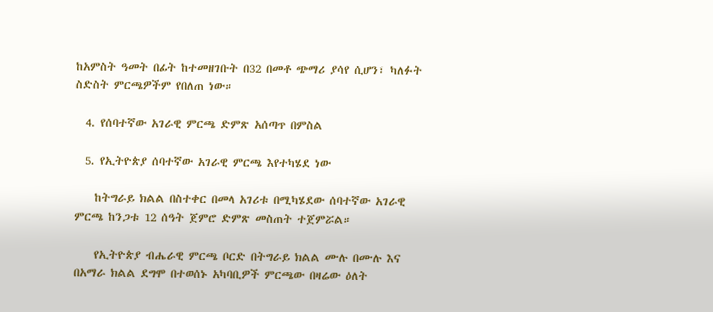ከአምስት ዓመት በፊት ከተመዘገቡት በ32 በመቶ ጭማሪ ያሳየ ሲሆን፣ ካለፉት ስድስት ምርጫዎችም የበለጠ ነው።

  4. የሰባተኛው አገራዊ ምርጫ ድምጽ አሰጣጥ በምስል

  5. የኢትዮጵያ ሰባተኛው አገራዊ ምርጫ እየተካሄደ ነው

    ከትግራይ ክልል በስተቀር በመላ አገሪቱ በሚካሄደው ሰባተኛው አገራዊ ምርጫ ከንጋቱ 12 ሰዓት ጀምሮ ድምጽ መስጠት ተጀምሯል።

    የኢትዮጵያ ብሔራዊ ምርጫ ቦርድ በትግራይ ክልል ሙሉ በሙሉ እና በአማራ ክልል ደግሞ በተወሰኑ አካባቢዎች ምርጫው በዛሬው ዕለት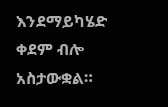እንደማይካሄድ ቀደም ብሎ አስታውቋል።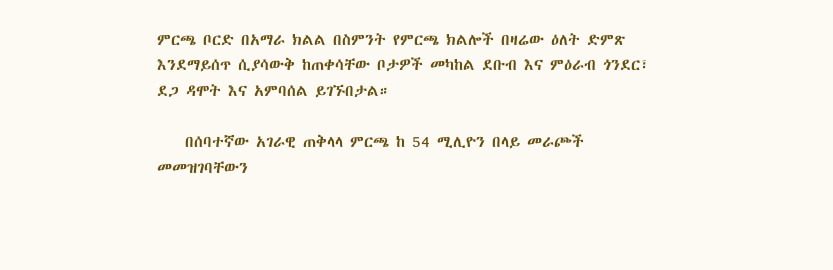ምርጫ ቦርድ በአማራ ክልል በስምንት የምርጫ ክልሎች በዛሬው ዕለት ድምጽ እንደማይሰጥ ሲያሳውቅ ከጠቀሳቸው ቦታዎች መካከል ደቡብ እና ምዕራብ ጎንደር፣ ደጋ ዳሞት እና አምባሰል ይገኙበታል።

    በሰባተኛው አገራዊ ጠቅላላ ምርጫ ከ 54 ሚሊዮን በላይ መራጮች መመዝገባቸውን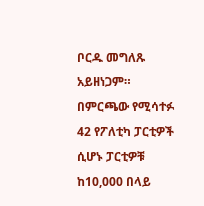ቦርዱ መግለጹ አይዘነጋም። በምርጫው የሚሳተፉ 42 የፖለቲካ ፓርቲዎች ሲሆኑ ፓርቲዎቹ ከ10,000 በላይ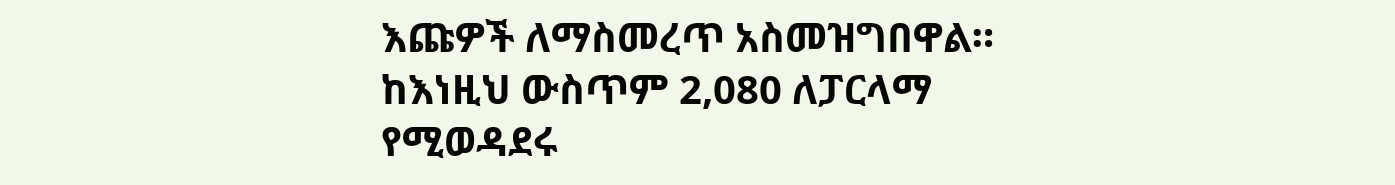እጩዎች ለማስመረጥ አስመዝግበዋል። ከእነዚህ ውስጥም 2,080 ለፓርላማ የሚወዳደሩ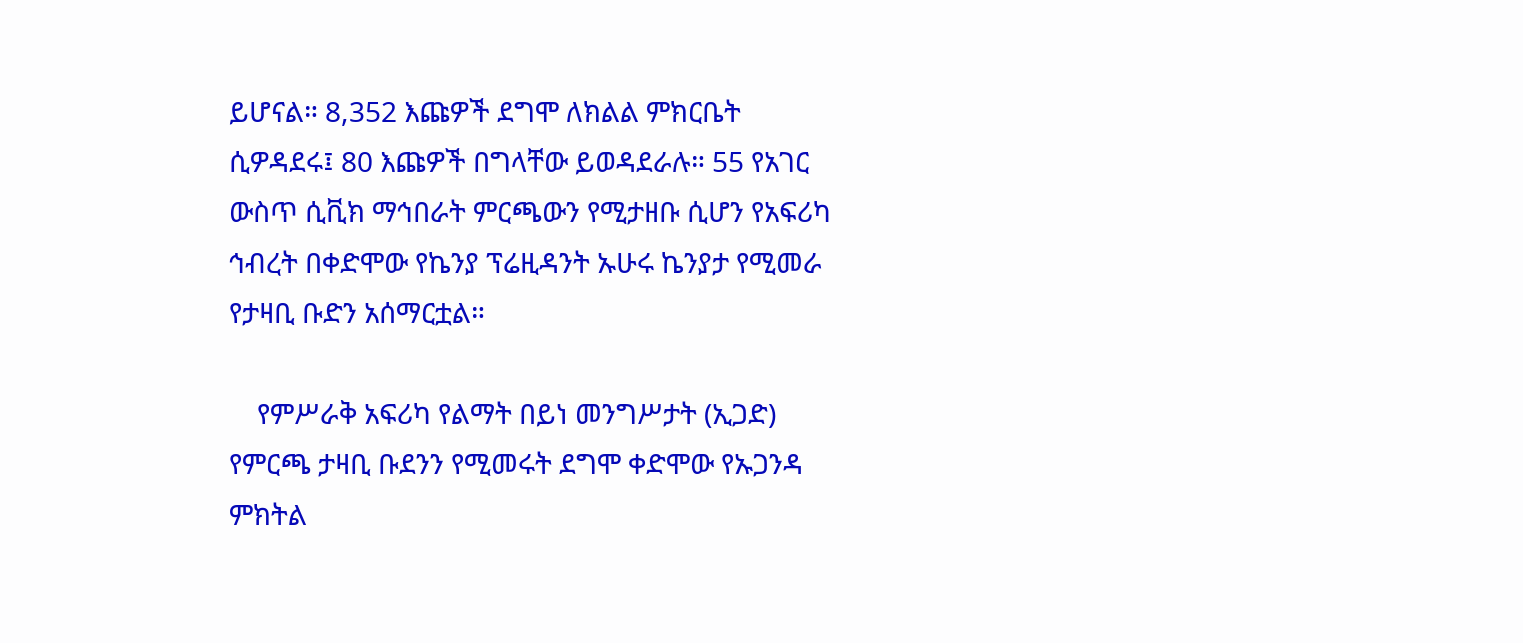ይሆናል። 8,352 እጩዎች ደግሞ ለክልል ምክርቤት ሲዎዳደሩ፤ 80 እጩዎች በግላቸው ይወዳደራሉ። 55 የአገር ውስጥ ሲቪክ ማኅበራት ምርጫውን የሚታዘቡ ሲሆን የአፍሪካ ኅብረት በቀድሞው የኬንያ ፕሬዚዳንት ኡሁሩ ኬንያታ የሚመራ የታዛቢ ቡድን አሰማርቷል።

    የምሥራቅ አፍሪካ የልማት በይነ መንግሥታት (ኢጋድ) የምርጫ ታዛቢ ቡደንን የሚመሩት ደግሞ ቀድሞው የኡጋንዳ ምክትል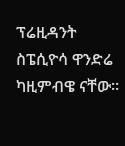ፕሬዚዳንት ስፔሲዮሳ ዋንድሬ ካዚምብዌ ናቸው።